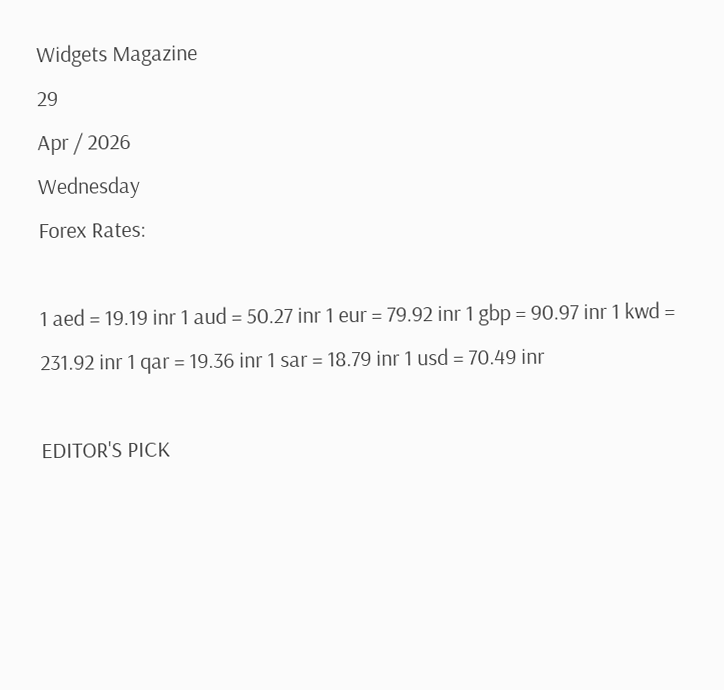Widgets Magazine
29
Apr / 2026
Wednesday
Forex Rates:

1 aed = 19.19 inr 1 aud = 50.27 inr 1 eur = 79.92 inr 1 gbp = 90.97 inr 1 kwd = 231.92 inr 1 qar = 19.36 inr 1 sar = 18.79 inr 1 usd = 70.49 inr

EDITOR'S PICK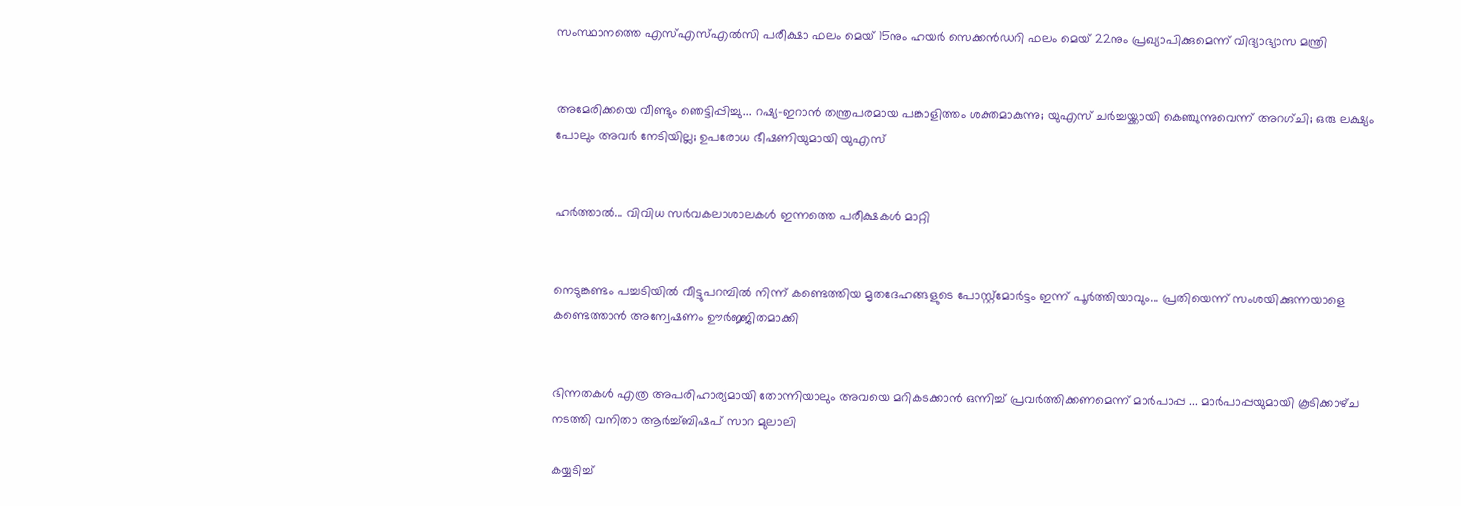സംസ്ഥാനത്തെ എസ്എസ്എൽസി പരീക്ഷാ ഫലം മെയ് 15നും ഹയർ സെക്കൻഡറി ഫലം മെയ് 22നും പ്രഖ്യാപിക്കുമെന്ന് വിദ്യാഭ്യാസ മന്ത്രി


അമേരിക്കയെ വീണ്ടും ഞെട്ടിപ്പിച്ചു... റഷ്യ-ഇറാൻ തന്ത്രപരമായ പങ്കാളിത്തം ശക്തമാകുന്നു; യുഎസ് ചർച്ചയ്ക്കായി കെഞ്ചുന്നുവെന്ന് അറഗ്ചി; ഒരു ലക്ഷ്യം പോലും അവർ നേടിയില്ല; ഉപരോധ ഭീഷണിയുമായി യുഎസ്


ഹര്‍ത്താല്‍... വിവിധ സർവകലാശാലകൾ ഇന്നത്തെ പരീക്ഷകൾ മാറ്റി


നെടുങ്കണ്ടം പച്ചടിയിൽ വീട്ടുപറമ്പിൽ നിന്ന് കണ്ടെത്തിയ മൃതദേഹങ്ങളുടെ പോസ്റ്റ്മോർട്ടം ഇന്ന് പൂർത്തിയാവും... പ്രതിയെന്ന് സംശയിക്കുന്നയാളെ കണ്ടെത്താൻ അന്വേഷണം ഊർജ്ജിതമാക്കി


ഭിന്നതകൾ എത്ര അപരിഹാര്യമായി തോന്നിയാലും അവയെ മറികടക്കാൻ ഒന്നിച്ച്‌ പ്രവർത്തിക്കണമെന്ന് മാർപാപ്പ ... മാർപാപ്പയുമായി കൂടിക്കാഴ്‌ച നടത്തി വനിതാ ആർച്ച്‌ബിഷപ് സാറ മുലാലി

കയ്യടിച്ച്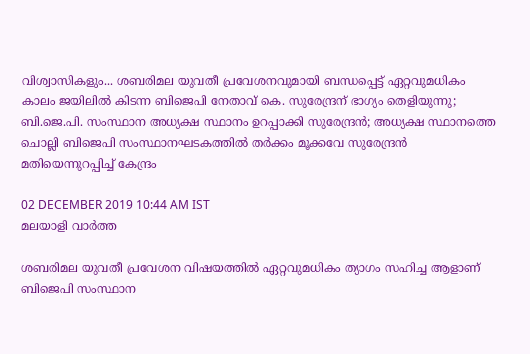വിശ്വാസികളും... ശബരിമല യുവതീ പ്രവേശനവുമായി ബന്ധപ്പെട്ട് ഏറ്റവുമധികം കാലം ജയിലില്‍ കിടന്ന ബിജെപി നേതാവ് കെ. സുരേന്ദ്രന് ഭാഗ്യം തെളിയുന്നു; ബി.ജെ.പി. സംസ്ഥാന അധ്യക്ഷ സ്ഥാനം ഉറപ്പാക്കി സുരേന്ദ്രന്‍; അധ്യക്ഷ സ്ഥാനത്തെ ചൊല്ലി ബിജെപി സംസ്ഥാനഘടകത്തില്‍ തര്‍ക്കം മൂക്കവേ സുരേന്ദ്രന്‍ മതിയെന്നുറപ്പിച്ച് കേന്ദ്രം

02 DECEMBER 2019 10:44 AM IST
മലയാളി വാര്‍ത്ത

ശബരിമല യുവതീ പ്രവേശന വിഷയത്തില്‍ ഏറ്റവുമധികം ത്യാഗം സഹിച്ച ആളാണ് ബിജെപി സംസ്ഥാന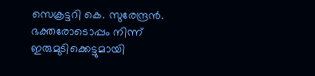സെക്രട്ടറി കെ. സുരേന്ദ്രന്‍. ഭക്തരോടൊപ്പം നിന്ന് ഇരുമുടിക്കെട്ടുമായി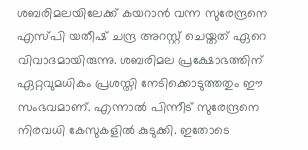ശബരിമലയിലേക്ക് കയറാന്‍ വന്ന സുരേന്ദ്രനെ എസ്പി യതീഷ് ചന്ദ്ര അറസ്റ്റ് ചെയ്തത് ഏറെ വിവാദമായിരുന്നു. ശബരിമല പ്രക്ഷോഭത്തിന് ഏറ്റവുമധികം പ്രശസ്തി നേടിക്കൊടുത്തതും ഈ സംഭവമാണ്. എന്നാല്‍ പിന്നീട് സുരേന്ദ്രനെ നിരവധി കേസുകളില്‍ കുടുക്കി. ഇതോടെ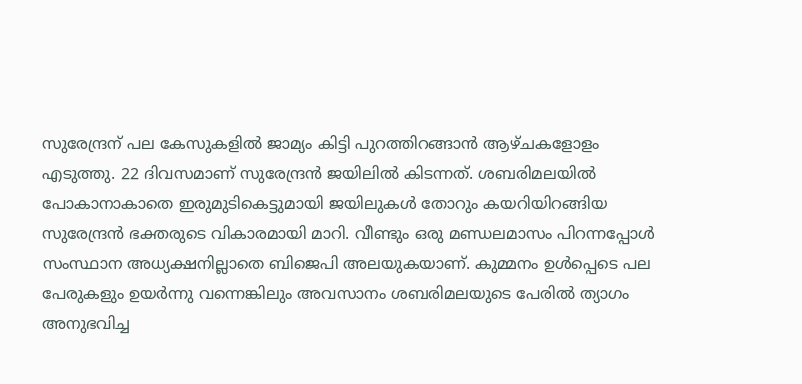സുരേന്ദ്രന് പല കേസുകളില്‍ ജാമ്യം കിട്ടി പുറത്തിറങ്ങാന്‍ ആഴ്ചകളോളം എടുത്തു. 22 ദിവസമാണ് സുരേന്ദ്രന്‍ ജയിലില്‍ കിടന്നത്. ശബരിമലയില്‍ പോകാനാകാതെ ഇരുമുടികെട്ടുമായി ജയിലുകള്‍ തോറും കയറിയിറങ്ങിയ സുരേന്ദ്രന്‍ ഭക്തരുടെ വികാരമായി മാറി. വീണ്ടും ഒരു മണ്ഡലമാസം പിറന്നപ്പോള്‍ സംസ്ഥാന അധ്യക്ഷനില്ലാതെ ബിജെപി അലയുകയാണ്. കുമ്മനം ഉള്‍പ്പെടെ പല പേരുകളും ഉയര്‍ന്നു വന്നെങ്കിലും അവസാനം ശബരിമലയുടെ പേരില്‍ ത്യാഗം അനുഭവിച്ച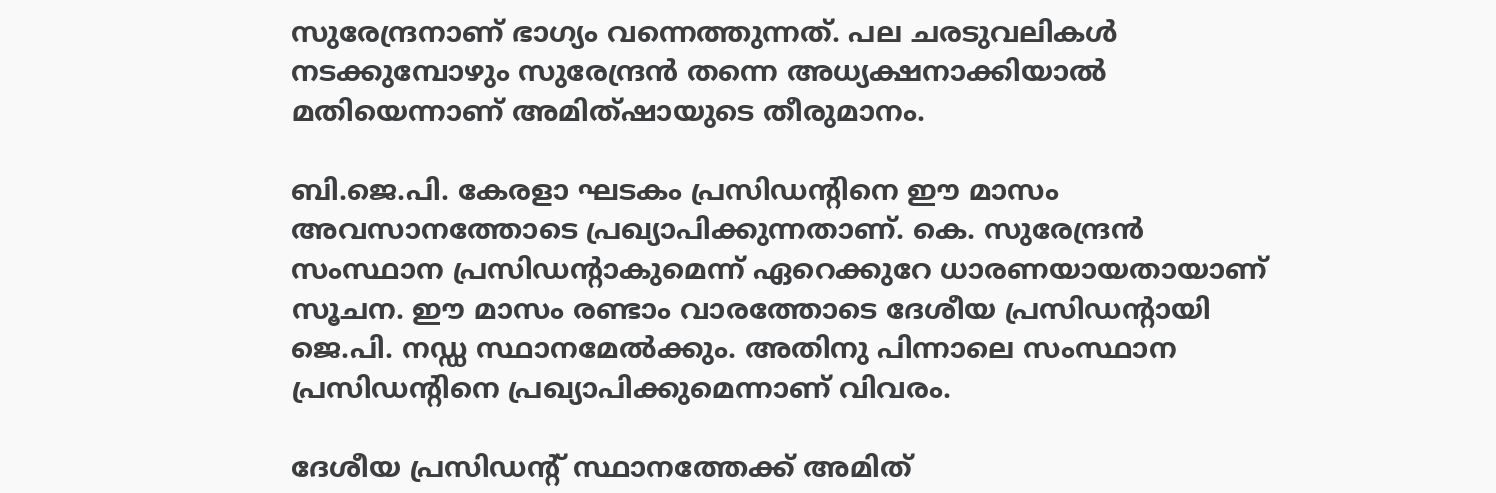സുരേന്ദ്രനാണ് ഭാഗ്യം വന്നെത്തുന്നത്. പല ചരടുവലികള്‍ നടക്കുമ്പോഴും സുരേന്ദ്രന്‍ തന്നെ അധ്യക്ഷനാക്കിയാല്‍ മതിയെന്നാണ് അമിത്ഷായുടെ തീരുമാനം.

ബി.ജെ.പി. കേരളാ ഘടകം പ്രസിഡന്റിനെ ഈ മാസം അവസാനത്തോടെ പ്രഖ്യാപിക്കുന്നതാണ്. കെ. സുരേന്ദ്രന്‍ സംസ്ഥാന പ്രസിഡന്റാകുമെന്ന് ഏറെക്കുറേ ധാരണയായതായാണ് സൂചന. ഈ മാസം രണ്ടാം വാരത്തോടെ ദേശീയ പ്രസിഡന്റായി ജെ.പി. നഡ്ഡ സ്ഥാനമേല്‍ക്കും. അതിനു പിന്നാലെ സംസ്ഥാന പ്രസിഡന്റിനെ പ്രഖ്യാപിക്കുമെന്നാണ് വിവരം.

ദേശീയ പ്രസിഡന്റ് സ്ഥാനത്തേക്ക് അമിത്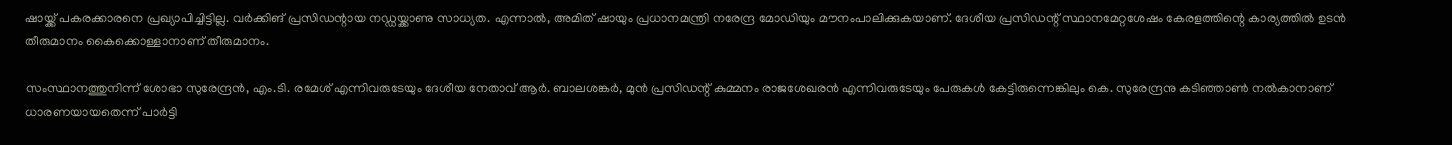ഷായ്ക്ക് പകരക്കാരനെ പ്രഖ്യാപിച്ചിട്ടില്ല. വര്‍ക്കിങ് പ്രസിഡന്റായ നഡ്ഡയ്ക്കാണു സാധ്യത. എന്നാല്‍, അമിത് ഷായും പ്രധാനമന്ത്രി നരേന്ദ്ര മോഡിയും മൗനംപാലിക്കുകയാണ്. ദേശീയ പ്രസിഡന്റ് സ്ഥാനമേറ്റശേഷം കേരളത്തിന്റെ കാര്യത്തില്‍ ഉടന്‍ തീരുമാനം കൈക്കൊള്ളാനാണ് തീരുമാനം.

സംസ്ഥാനത്തുനിന്ന് ശോഭാ സുരേന്ദ്രന്‍, എം.ടി. രമേശ് എന്നിവരുടേയും ദേശീയ നേതാവ് ആര്‍. ബാലശങ്കര്‍, മുന്‍ പ്രസിഡന്റ് കുമ്മനം രാജശേഖരന്‍ എന്നിവരുടേയും പേരുകള്‍ കേട്ടിരുന്നെങ്കിലും കെ. സുരേന്ദ്രനു കടിഞ്ഞാണ്‍ നല്‍കാനാണ് ധാരണയായതെന്ന് പാര്‍ട്ടി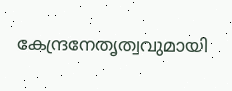കേന്ദ്രനേതൃത്വവുമായി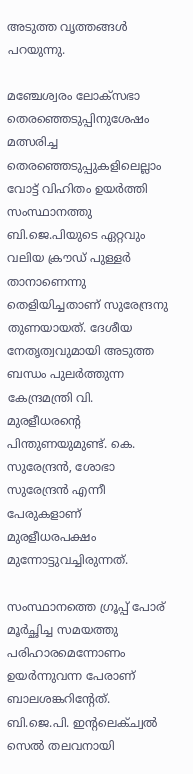അടുത്ത വൃത്തങ്ങള്‍ പറയുന്നു.

മഞ്ചേശ്വരം ലോക്‌സഭാ തെരഞ്ഞെടുപ്പിനുശേഷം മത്സരിച്ച തെരഞ്ഞെടുപ്പുകളിലെല്ലാം വോട്ട് വിഹിതം ഉയര്‍ത്തി സംസ്ഥാനത്തു ബി.ജെ.പിയുടെ ഏറ്റവും വലിയ ക്രൗഡ് പുള്ളര്‍ താനാണെന്നു തെളിയിച്ചതാണ് സുരേന്ദ്രനു തുണയായത്. ദേശീയ നേതൃത്വവുമായി അടുത്ത ബന്ധം പുലര്‍ത്തുന്ന കേന്ദ്രമന്ത്രി വി. മുരളീധരന്റെ പിന്തുണയുമുണ്ട്. കെ. സുരേന്ദ്രന്‍, ശോഭാ സുരേന്ദ്രന്‍ എന്നീ പേരുകളാണ് മുരളീധരപക്ഷം മുന്നോട്ടുവച്ചിരുന്നത്.

സംസ്ഥാനത്തെ ഗ്രൂപ്പ് പോര് മൂര്‍ച്ഛിച്ച സമയത്തു പരിഹാരമെന്നോണം ഉയര്‍ന്നുവന്ന പേരാണ് ബാലശങ്കറിന്റേത്. ബി.ജെ.പി. ഇന്റലെക്ച്വല്‍ സെല്‍ തലവനായി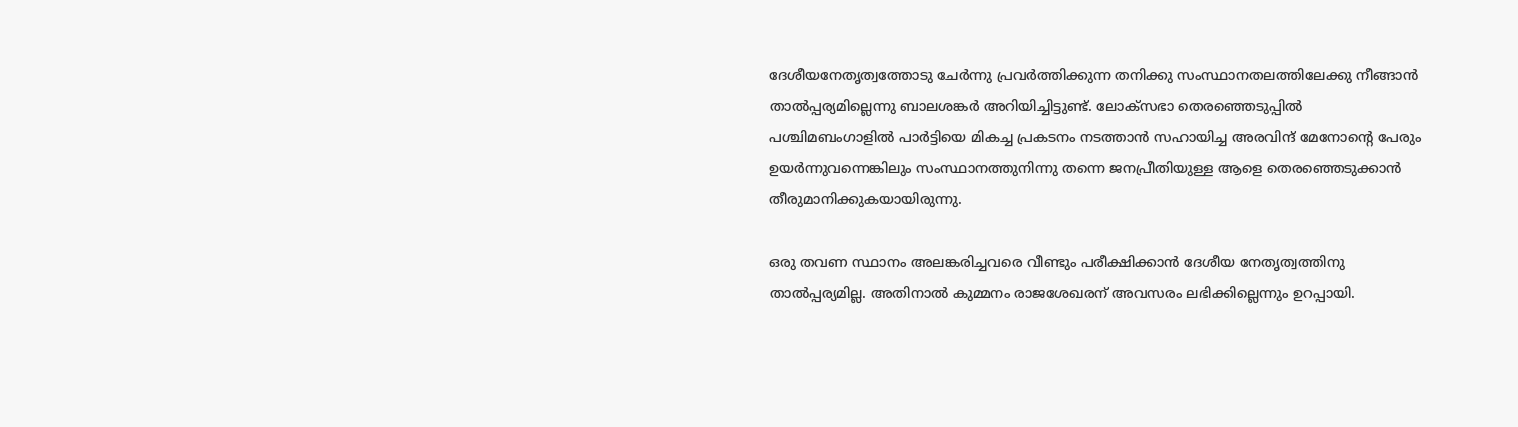ദേശീയനേതൃത്വത്തോടു ചേര്‍ന്നു പ്രവര്‍ത്തിക്കുന്ന തനിക്കു സംസ്ഥാനതലത്തിലേക്കു നീങ്ങാന്‍ താല്‍പ്പര്യമില്ലെന്നു ബാലശങ്കര്‍ അറിയിച്ചിട്ടുണ്ട്. ലോക്‌സഭാ തെരഞ്ഞെടുപ്പില്‍ പശ്ചിമബംഗാളില്‍ പാര്‍ട്ടിയെ മികച്ച പ്രകടനം നടത്താന്‍ സഹായിച്ച അരവിന്ദ് മേനോന്റെ പേരും ഉയര്‍ന്നുവന്നെങ്കിലും സംസ്ഥാനത്തുനിന്നു തന്നെ ജനപ്രീതിയുള്ള ആളെ തെരഞ്ഞെടുക്കാന്‍ തീരുമാനിക്കുകയായിരുന്നു.

ഒരു തവണ സ്ഥാനം അലങ്കരിച്ചവരെ വീണ്ടും പരീക്ഷിക്കാന്‍ ദേശീയ നേതൃത്വത്തിനു താല്‍പ്പര്യമില്ല. അതിനാല്‍ കുമ്മനം രാജശേഖരന് അവസരം ലഭിക്കില്ലെന്നും ഉറപ്പായി.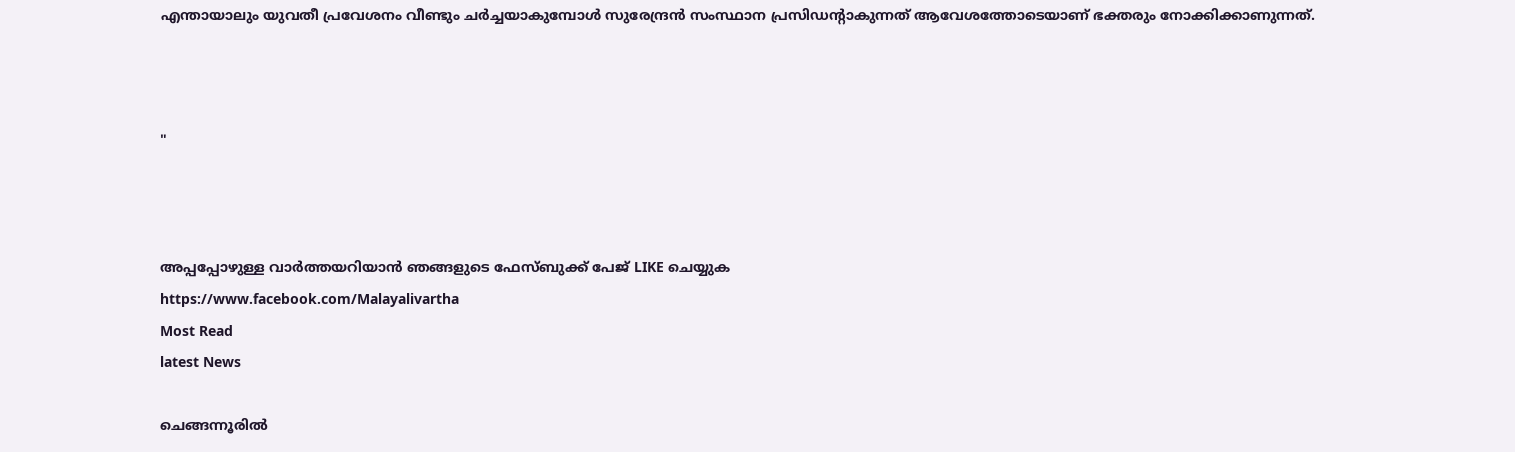എന്തായാലും യുവതീ പ്രവേശനം വീണ്ടും ചര്‍ച്ചയാകുമ്പോള്‍ സുരേന്ദ്രന്‍ സംസ്ഥാന പ്രസിഡന്റാകുന്നത് ആവേശത്തോടെയാണ് ഭക്തരും നോക്കിക്കാണുന്നത്.



"



അപ്പപ്പോഴുള്ള വാര്‍ത്തയറിയാന്‍ ഞങ്ങളുടെ ഫേസ്‌ബുക്ക്‌ പേജ് LIKE ചെയ്യുക
https://www.facebook.com/Malayalivartha
Most Read
latest News

ചെങ്ങന്നൂരിൽ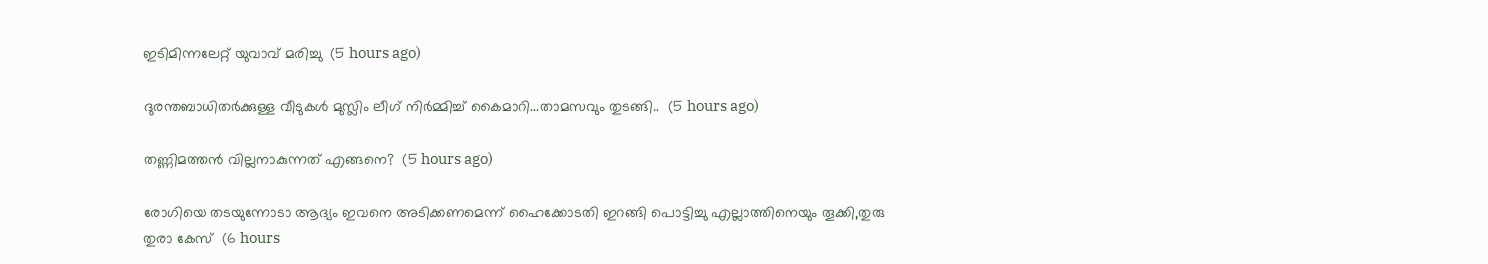ഇടിമിന്നലേറ്റ് യുവാവ് മരിച്ചു  (5 hours ago)

ദുരന്തബാധിതര്‍ക്കുള്ള വീടുകള്‍ മുസ്ലിം ലീഗ് നിര്‍മ്മിച്ച് കൈമാറി...താമസവും തുടങ്ങി..  (5 hours ago)

തണ്ണിമത്തൻ വില്ലനാകുന്നത് എങ്ങനെ?  (5 hours ago)

രോഗിയെ തടയുന്നോടാ ആദ്യം ഇവനെ അടിക്കണമെന്ന് ഹൈക്കോടതി ഇറങ്ങി പൊട്ടിച്ചു എല്ലാത്തിനെയും തൂക്കി,തുരു തുരാ കേസ്  (6 hours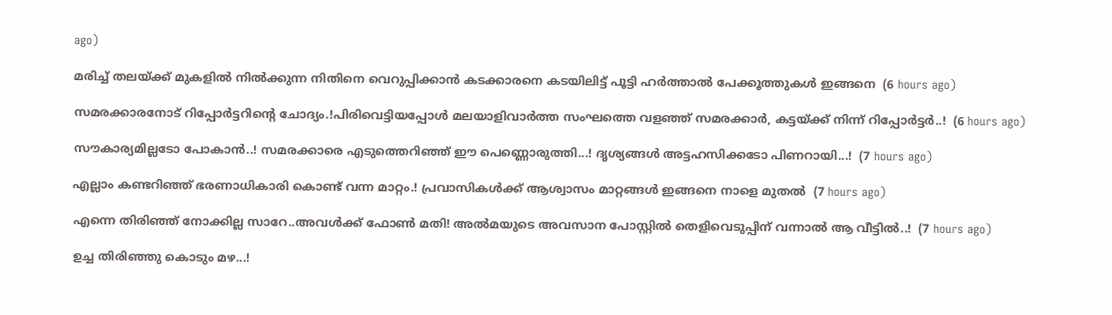ago)

മരിച്ച് തലയ്ക്ക് മുകളിൽ നിൽക്കുന്ന നിതിനെ വെറുപ്പിക്കാൻ കടക്കാരനെ കടയിലിട്ട് പൂട്ടി ഹർത്താൽ പേക്കൂത്തുകൾ ഇങ്ങനെ  (6 hours ago)

സമരക്കാരനോട് റിപ്പോർട്ടറിന്റെ ചോദ്യം.!പിരിവെട്ടിയപ്പോൾ മലയാളിവാർത്ത സംഘത്തെ വളഞ്ഞ് സമരക്കാർ, കട്ടയ്ക്ക് നിന്ന് റിപ്പോർട്ടർ..!  (6 hours ago)

സൗകാര്യമില്ലടോ പോകാന്‍..! സമരക്കാരെ എടുത്തെറിഞ്ഞ് ഈ പെണ്ണൊരുത്തി...! ദൃശ്യങ്ങൾ അട്ടഹസിക്കടോ പിണറായി...!  (7 hours ago)

എല്ലാം കണ്ടറിഞ്ഞ് ഭരണാധികാരി കൊണ്ട് വന്ന മാറ്റം.! പ്രവാസികൾക്ക് ആശ്വാസം മാറ്റങ്ങൾ ഇങ്ങനെ നാളെ മുതൽ  (7 hours ago)

എന്നെ തിരിഞ്ഞ് നോക്കില്ല സാറേ..അവൾക്ക് ഫോൺ മതി! അൽമയുടെ അവസാന പോസ്റ്റിൽ തെളിവെടുപ്പിന് വന്നാൽ ആ വീട്ടിൽ..!  (7 hours ago)

ഉച്ച തിരിഞ്ഞു കൊടും മഴ...!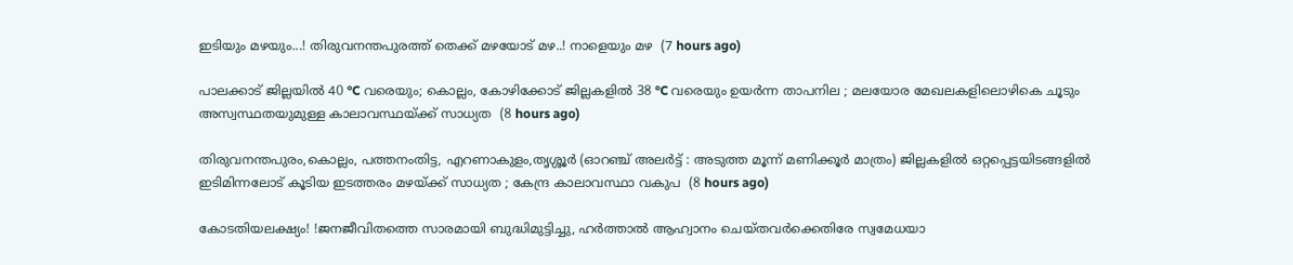ഇടിയും മഴയും...! തിരുവനന്തപുരത്ത് തെക്ക് മഴയോട് മഴ..! നാളെയും മഴ  (7 hours ago)

പാലക്കാട് ജില്ലയിൽ 40 °C വരെയും; കൊല്ലം, കോഴിക്കോട് ജില്ലകളിൽ 38 °C വരെയും ഉയർന്ന താപനില ; മലയോര മേഖലകളിലൊഴികെ ചൂടും അസ്വസ്ഥതയുമുള്ള കാലാവസ്ഥയ്ക്ക് സാധ്യത  (8 hours ago)

തിരുവനന്തപുരം,കൊല്ലം, പത്തനംതിട്ട, എറണാകുളം,തൃശ്ശൂർ (ഓറഞ്ച് അലർട്ട് : അടുത്ത മൂന്ന്‌ മണിക്കൂർ മാത്രം) ജില്ലകളിൽ ഒറ്റപ്പെട്ടയിടങ്ങളിൽ ഇടിമിന്നലോട് കൂടിയ ഇടത്തരം മഴയ്ക്ക് സാധ്യത ; കേന്ദ്ര കാലാവസ്ഥാ വകുപ  (8 hours ago)

കോടതിയലക്ഷ്യം! !ജനജീവിതത്തെ സാരമായി ബുദ്ധിമുട്ടിച്ചു, ഹർത്താൽ ആഹ്വാനം ചെയ്തവർക്കെതിരേ സ്വമേധയാ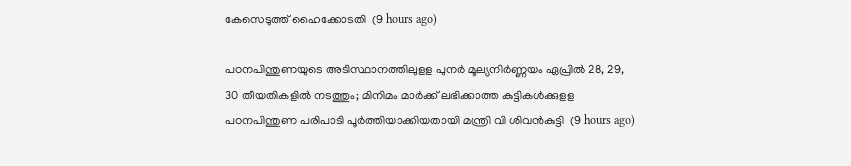കേസെടുത്ത് ഹൈക്കോടതി  (9 hours ago)

പഠനപിന്തുണയുടെ അടിസ്ഥാനത്തിലുളള പുനർ മൂല്യനിർണ്ണയം ഏപ്രിൽ 28, 29, 30 തീയതികളിൽ നടത്തും; മിനിമം മാർക്ക് ലഭിക്കാത്ത കുട്ടികൾക്കുളള പഠനപിന്തുണ പരിപാടി പൂർത്തിയാക്കിയതായി മന്ത്രി വി ശിവൻകുട്ടി  (9 hours ago)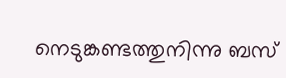നെടുങ്കണ്ടത്തുനിന്നു ബസ്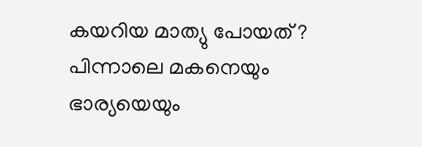കയറിയ മാത്യു പോയത് ? പിന്നാലെ മകനെയും ഭാര്യയെയും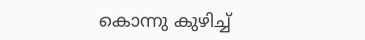കൊന്നു കുഴിച്ച്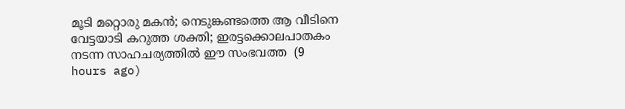മൂടി മറ്റൊരു മകൻ; നെടുങ്കണ്ടത്തെ ആ വീടിനെ വേട്ടയാടി കറുത്ത ശക്തി; ഇരട്ടക്കൊലപാതകം നടന്ന സാഹചര്യത്തിൽ ഈ സംഭവത്ത  (9 hours ago)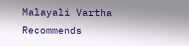Malayali Vartha Recommends